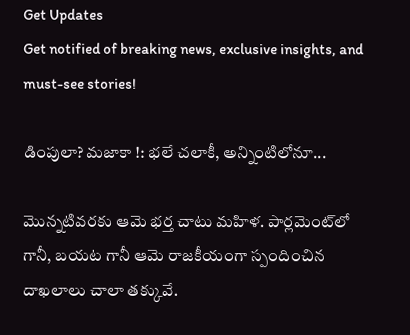Get Updates
Get notified of breaking news, exclusive insights, and must-see stories!

డింపులా? మజాకా !: భలే చలాకీ, అన్నింటిలోనూ...

మొన్నటివరకు ఆమె భర్త చాటు మహిళ. పార్లమెంట్‌లో గానీ, బయట గానీ ఆమె రాజకీయంగా స్పందించిన దాఖలాలు చాలా తక్కువే.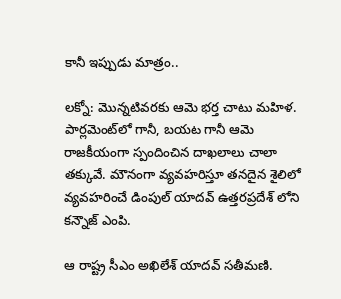కానీ ఇప్పుడు మాత్రం..

లక్నో: మొన్నటివరకు ఆమె భర్త చాటు మహిళ. పార్లమెంట్‌లో గానీ, బయట గానీ ఆమె రాజకీయంగా స్పందించిన దాఖలాలు చాలా తక్కువే. మౌనంగా వ్యవహరిస్తూ తనదైన శైలిలో వ్యవహరించే డింపుల్ యాదవ్ ఉత్తరప్రదేశ్ లోని కన్నౌజ్ ఎంపి.

ఆ రాష్ట్ర సీఎం అఖిలేశ్ యాదవ్ సతీమణి.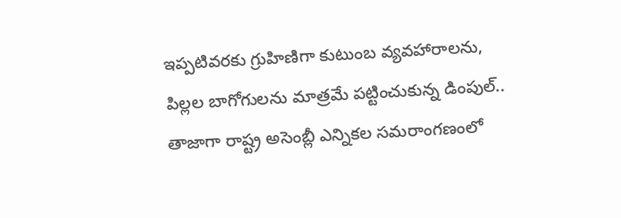ఇప్పటివరకు గ్రుహిణిగా కుటుంబ వ్యవహారాలను, పిల్లల బాగోగులను మాత్రమే పట్టించుకున్న డింపుల్.. తాజాగా రాష్ట్ర అసెంబ్లీ ఎన్నికల సమరాంగణంలో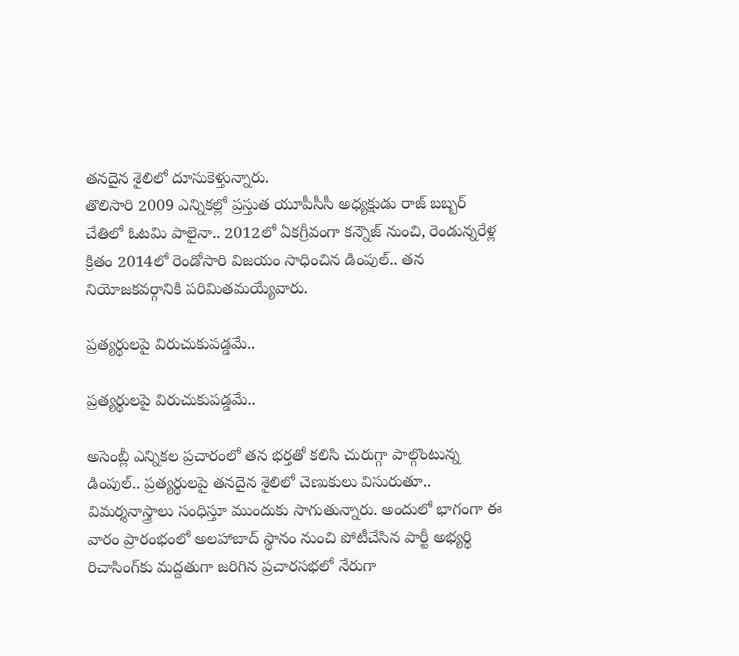తనదైన శైలిలో దూసుకెళ్తున్నారు.
తొలిసారి 2009 ఎన్నికల్లో ప్రస్తుత యూపీసీసీ అధ్యక్షుడు రాజ్ బబ్బర్ చేతిలో ఓటమి పాలైనా.. 2012లో ఏకగ్రీవంగా కన్నౌజ్ నుంచి, రెండున్నరేళ్ల క్రితం 2014లో రెండోసారి విజయం సాధించిన డింపుల్.. తన నియోజకవర్గానికి పరిమితమయ్యేవారు.

ప్రత్యర్థులపై విరుచుకుపడ్డమే..

ప్రత్యర్థులపై విరుచుకుపడ్డమే..

అసెంబ్లీ ఎన్నికల ప్రచారంలో తన భర్తతో కలిసి చురుగ్గా పాల్గొంటున్న డింపుల్.. ప్రత్యర్థులపై తనదైన శైలిలో చెణుకులు విసురుతూ.. విమర్శనాస్త్రాలు సంధిస్తూ ముందుకు సాగుతున్నారు. అందులో భాగంగా ఈ వారం ప్రారంభంలో అలహాబాద్ స్థానం నుంచి పోటీచేసిన పార్టీ అభ్యర్థి రిచాసింగ్‌కు మద్దతుగా జరిగిన ప్రచారసభలో నేరుగా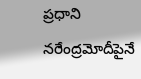ప్రధాని నరేంద్రమోదీపైనే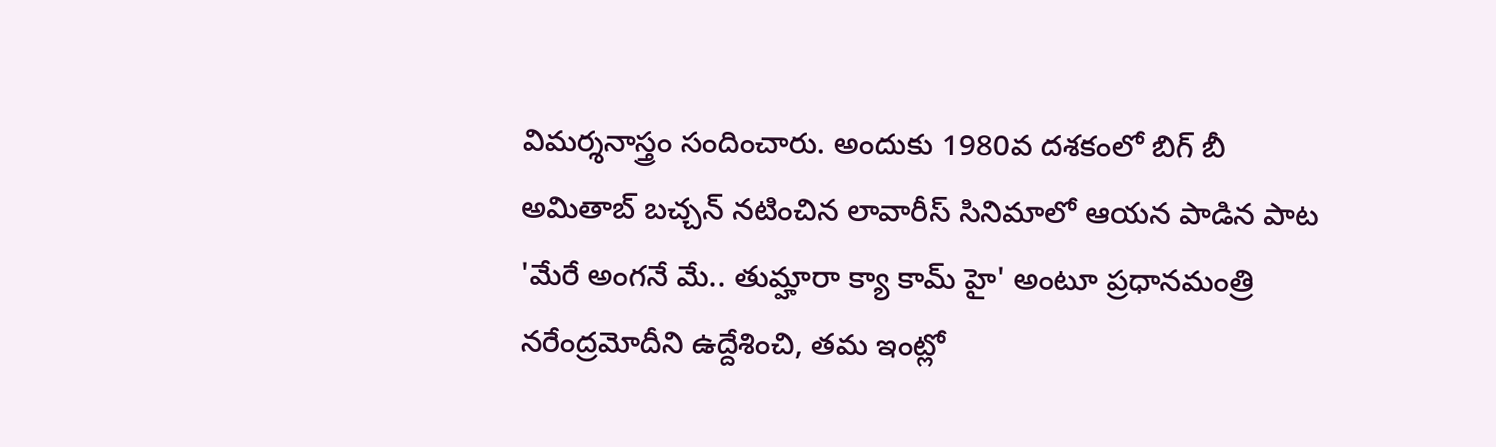విమర్శనాస్త్రం సందించారు. అందుకు 1980వ దశకంలో బిగ్ బీ అమితాబ్ బచ్చన్ నటించిన లావారీస్ సినిమాలో ఆయన పాడిన పాట 'మేరే అంగనే మే.. తుమ్హారా క్యా కామ్ హై' అంటూ ప్రధానమంత్రి నరేంద్రమోదీని ఉద్దేశించి, తమ ఇంట్లో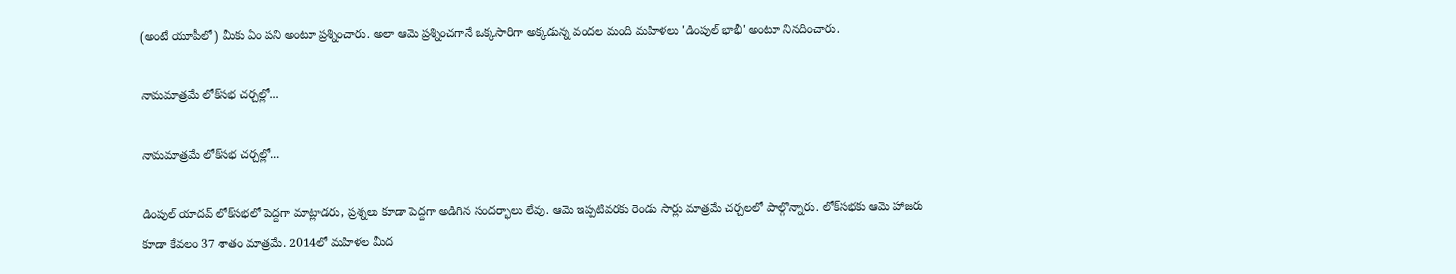(అంటే యూపీలో) మీకు ఏం పని అంటూ ప్రశ్నించారు. అలా ఆమె ప్రశ్నించగానే ఒక్కసారిగా అక్కడున్న వందల మంది మహిళలు 'డింపుల్ భాభీ' అంటూ నినదించారు.

నామమాత్రమే లోక్‌సభ చర్చల్లో...

నామమాత్రమే లోక్‌సభ చర్చల్లో...

డింపుల్ యాదవ్ లోక్‌సభలో పెద్దగా మాట్లాడరు, ప్రశ్నలు కూడా పెద్దగా అడిగిన సందర్భాలు లేవు. ఆమె ఇప్పటివరకు రెండు సార్లు మాత్రమే చర్చలలో పాల్గొన్నారు. లోక్‌సభకు ఆమె హాజరు కూడా కేవలం 37 శాతం మాత్రమే. 2014లో మహిళల మీద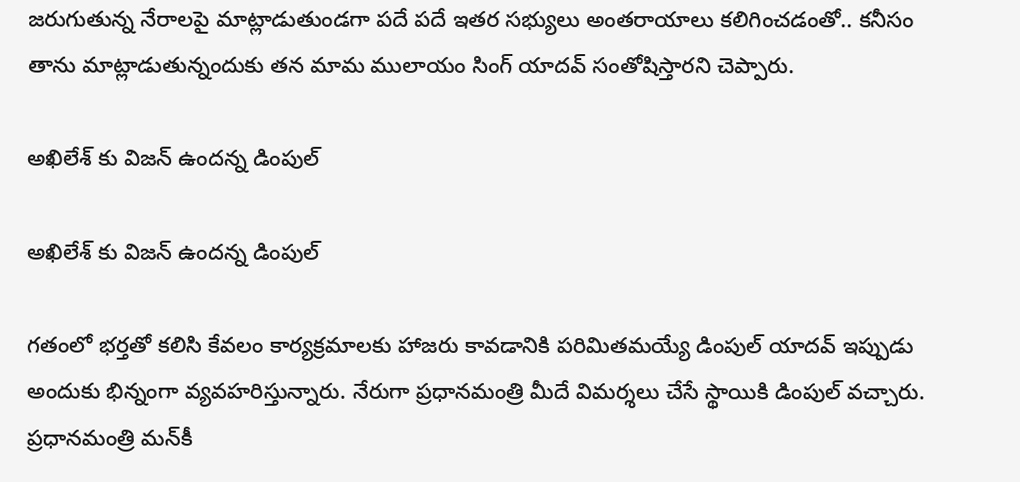జరుగుతున్న నేరాలపై మాట్లాడుతుండగా పదే పదే ఇతర సభ్యులు అంతరాయాలు కలిగించడంతో.. కనీసం తాను మాట్లాడుతున్నందుకు తన మామ ములాయం సింగ్ యాదవ్ సంతోషిస్తారని చెప్పారు.

అఖిలేశ్ కు విజన్ ఉందన్న డింపుల్

అఖిలేశ్ కు విజన్ ఉందన్న డింపుల్

గతంలో భర్తతో కలిసి కేవలం కార్యక్రమాలకు హాజరు కావడానికి పరిమితమయ్యే డింపుల్ యాదవ్ ఇప్పుడు అందుకు భిన్నంగా వ్యవహరిస్తున్నారు. నేరుగా ప్రధానమంత్రి మీదే విమర్శలు చేసే స్థాయికి డింపుల్ వచ్చారు. ప్రధానమంత్రి మన్‌కీ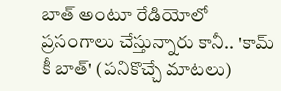బాత్ అంటూ రేడియోలో ప్రసంగాలు చేస్తున్నారు కానీ.. 'కామ్ కీ బాత్' (పనికొచ్చే మాటలు)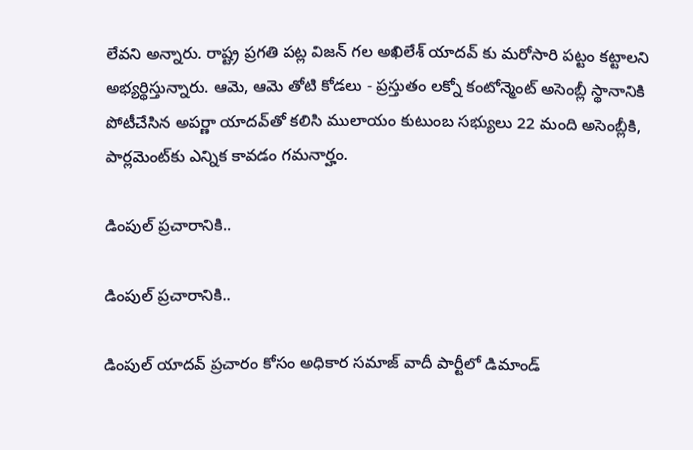లేవని అన్నారు. రాష్ట్ర ప్రగతి పట్ల విజన్ గల అఖిలేశ్ యాదవ్ కు మరోసారి పట్టం కట్టాలని అభ్యర్థిస్తున్నారు. ఆమె, ఆమె తోటి కోడలు - ప్రస్తుతం లక్నో కంటోన్మెంట్ అసెంబ్లీ స్థానానికి పోటీచేసిన అపర్ణా యాదవ్‌తో కలిసి ములాయం కుటుంబ సభ్యులు 22 మంది అసెంబ్లీకి, పార్లమెంట్‌కు ఎన్నిక కావడం గమనార్హం.

డింపుల్ ప్రచారానికి..

డింపుల్ ప్రచారానికి..

డింపుల్ యాదవ్ ప్రచారం కోసం అధికార సమాజ్ వాదీ పార్టీలో డిమాండ్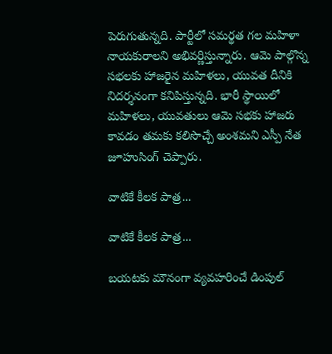పెరుగుతున్నది. పార్టీలో సమర్థత గల మహిళా నాయకురాలని అభివర్ణిస్తున్నారు. ఆమె పాల్గొన్న సభలకు హాజరైన మహిళలు, యువత దీనికి నిదర్శనంగా కనిపిస్తున్నది. భారీ స్థాయిలో మహిళలు, యువతులు ఆమె సభకు హాజరు కావడం తమకు కలిసొచ్చే అంశమని ఎస్పీ నేత జూహుసింగ్ చెప్పారు.

వాటికే కీలక పాత్ర...

వాటికే కీలక పాత్ర...

బయటకు మౌనంగా వ్యవహరించే డింపుల్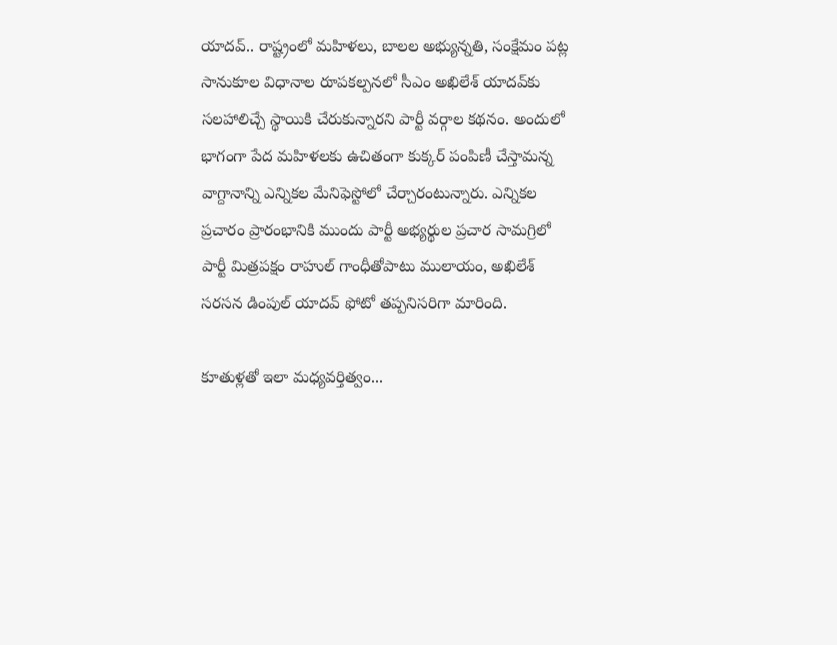యాదవ్.. రాష్ట్రంలో మహిళలు, బాలల అభ్యున్నతి, సంక్షేమం పట్ల సానుకూల విధానాల రూపకల్పనలో సీఎం అఖిలేశ్ యాదవ్‌కు సలహాలిచ్చే స్థాయికి చేరుకున్నారని పార్టీ వర్గాల కథనం. అందులో భాగంగా పేద మహిళలకు ఉచితంగా కుక్కర్ పంపిణీ చేస్తామన్న వాగ్దానాన్ని ఎన్నికల మేనిఫెస్టోలో చేర్చారంటున్నారు. ఎన్నికల ప్రచారం ప్రారంభానికి ముందు పార్టీ అభ్యర్థుల ప్రచార సామగ్రిలో పార్టీ మిత్రపక్షం రాహుల్ గాంధీతోపాటు ములాయం, అఖిలేశ్ సరసన డింపుల్ యాదవ్ ఫోటో తప్పనిసరిగా మారింది.

కూతుళ్లతో ఇలా మధ్యవర్తిత్వం...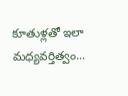కూతుళ్లతో ఇలా మధ్యవర్తిత్వం...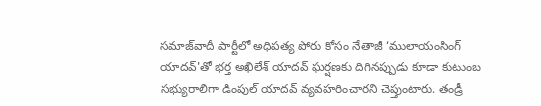సమాజ్‌వాదీ పార్టీలో అధిపత్య పోరు కోసం నేతాజీ ‘ములాయంసింగ్ యాదవ్'తో భర్త అఖిలేశ్ యాదవ్ ఘర్షణకు దిగినప్పుడు కూడా కుటుంబ సభ్యురాలిగా డింపుల్ యాదవ్ వ్యవహరించారని చెప్తుంటారు. తండ్రీ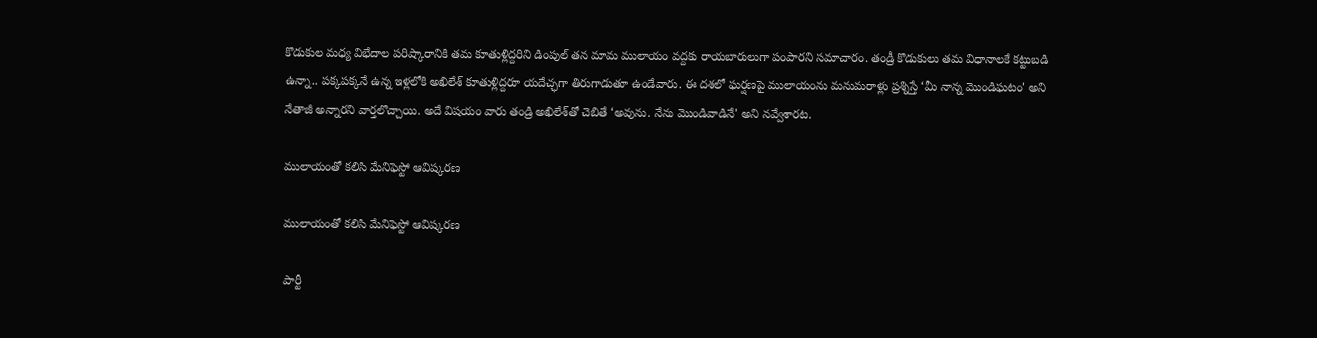కొడుకుల మధ్య విభేదాల పరిష్కారానికి తమ కూతుళ్లిద్దరిని డింపుల్ తన మామ ములాయం వద్దకు రాయబారులుగా పంపారని సమాచారం. తండ్రీ కొడుకులు తమ విధానాలకే కట్టుబడి ఉన్నా.. పక్కపక్కనే ఉన్న ఇళ్లలోకి అఖిలేశ్ కూతుళ్లిద్దరూ యదేచ్ఛగా తిరుగాడుతూ ఉండేవారు. ఈ దశలో ఘర్షణపై ములాయంను మనుమరాళ్లు ప్రశ్నిస్తే ‘మీ నాన్న మొండిఘటం' అని నేతాజీ అన్నారని వార్తలొచ్చాయి. అదే విషయం వారు తండ్రి అఖిలేశ్‌తో చెబితే ‘అవును. నేను మొండివాడినే' అని నవ్వేశారట.

ములాయంతో కలిసి మేనిఫెస్టో ఆవిష్కరణ

ములాయంతో కలిసి మేనిఫెస్టో ఆవిష్కరణ

పార్టీ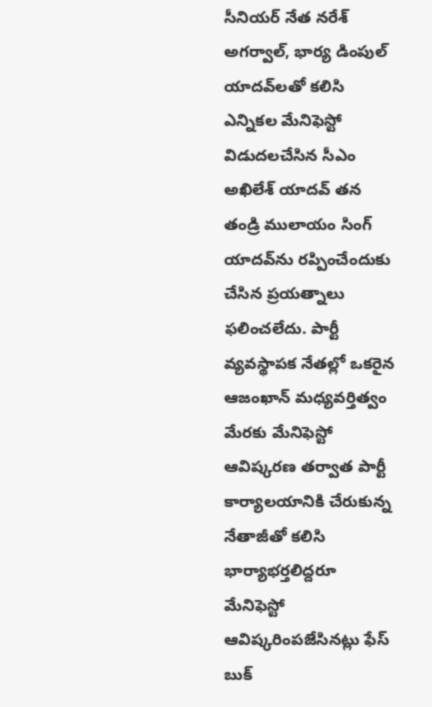సీనియర్ నేత నరేశ్ అగర్వాల్, భార్య డింపుల్ యాదవ్‌లతో కలిసి ఎన్నికల మేనిఫెస్టో విడుదలచేసిన సీఎం అఖిలేశ్ యాదవ్ తన తండ్రి ములాయం సింగ్ యాదవ్‌ను రప్పించేందుకు చేసిన ప్రయత్నాలు ఫలించలేదు. పార్టీ వ్యవస్థాపక నేతల్లో ఒకరైన ఆజంఖాన్ మధ్యవర్తిత్వం మేరకు మేనిఫెస్టో ఆవిష్కరణ తర్వాత పార్టీ కార్యాలయానికి చేరుకున్న నేతాజీతో కలిసి భార్యాభర్తలిద్దరూ మేనిఫెస్టో ఆవిష్కరింపజేసినట్లు ఫేస్ బుక్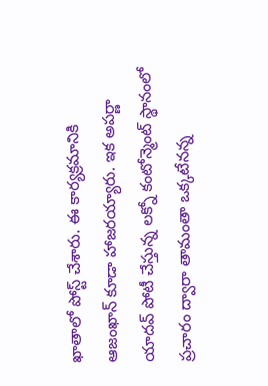ఖాతాలో పోస్ట్ చేశారు. ఈ కార్యక్రమానికి ఆజంఖాన్ కూడా హాజరయ్యారు. ఇక అపర్ణా యాదవ్ పోటీ చేస్తున్న లక్నో కంటోన్మెంట్ స్థానంలో ప్రచారం ద్వారా తామంతా ఒక్కటేనన్న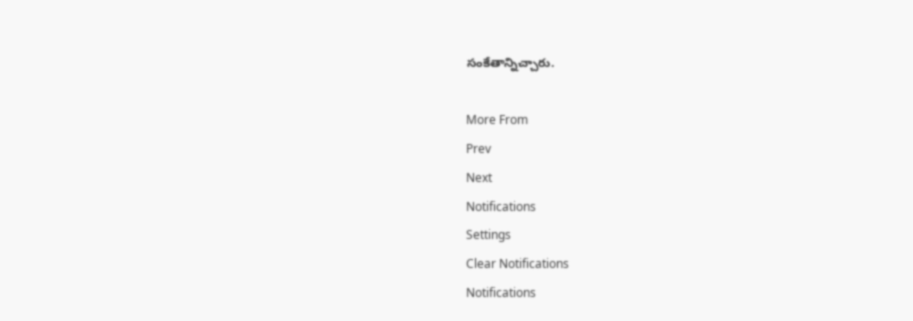సంకేతాన్నిచ్చారు.

More From
Prev
Next
Notifications
Settings
Clear Notifications
Notifications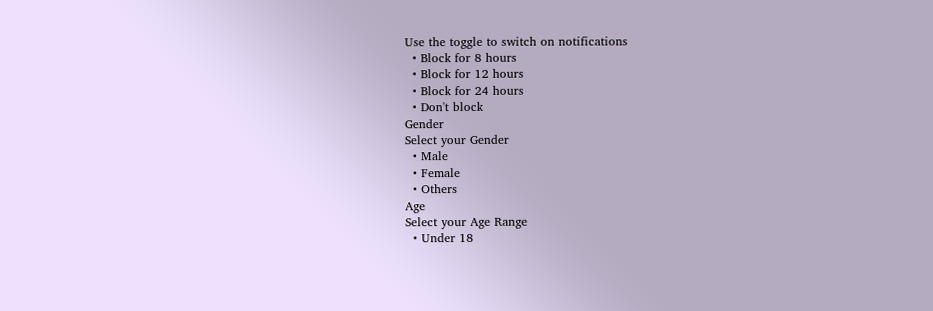Use the toggle to switch on notifications
  • Block for 8 hours
  • Block for 12 hours
  • Block for 24 hours
  • Don't block
Gender
Select your Gender
  • Male
  • Female
  • Others
Age
Select your Age Range
  • Under 18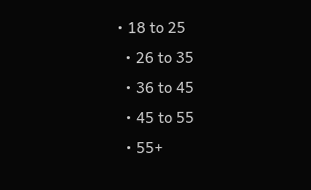• 18 to 25
  • 26 to 35
  • 36 to 45
  • 45 to 55
  • 55+